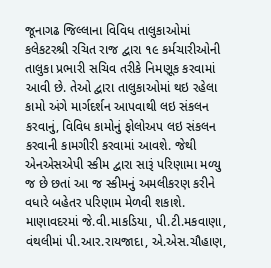જૂનાગઢ જિલ્લાના વિવિધ તાલુકાઓમાં કલેકટરશ્રી રચિત રાજ દ્વારા ૧૯ કર્મચારીઓની તાલુકા પ્રભારી સચિવ તરીકે નિમણૂક કરવામાં આવી છે. તેઓ દ્વારા તાલુકાઓમાં થઇ રહેલા કામો અંગે માર્ગદર્શન આપવાથી લઇ સંકલન કરવાનું, વિવિધ કામોનું ફોલોઅપ લઇ સંકલન કરવાની કામગીરી કરવામાં આવશે. જેથી એનએસએપી સ્કીમ દ્વારા સારૂં પરિણામા મળ્યુ જ છે છતાં આ જ સ્કીમનું અમલીકરણ કરીને વધારે બહેતર પરિણામ મેળવી શકાશે.
માણાવદરમાં જે.વી.માકડિયા, પી.ટી.મકવાણા, વંથલીમાં પી.આર.રાયજાદા, એ.એસ.ચૌહાણ,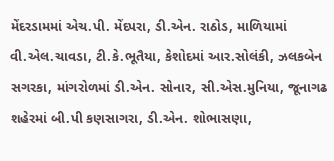મેંદરડામમાં એચ.પી. મેંદપરા, ડી.એન. રાઠોડ, માળિયામાં વી.એલ.ચાવડા, ટી.કે.ભૂતૈયા, કેશોદમાં આર.સોલંકી, ઝલકબેન સગરકા, માંગરોળમાં ડી.એન. સોનાર, સી.એસ.મુનિયા, જૂનાગઢ શહેરમાં બી.પી કણસાગરા, ડી.એન. શોભાસણા,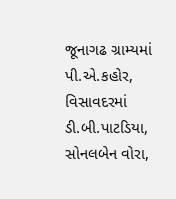જૂનાગઢ ગ્રામ્યમાં પી.એ.કહોર, વિસાવદરમાં ડી.બી.પાટડિયા, સોનલબેન વોરા,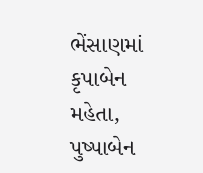ભેંસાણમાં કૃપાબેન મહેતા, પુષ્પાબેન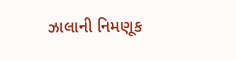ઝાલાની નિમણૂક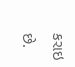કરાઇ છે.